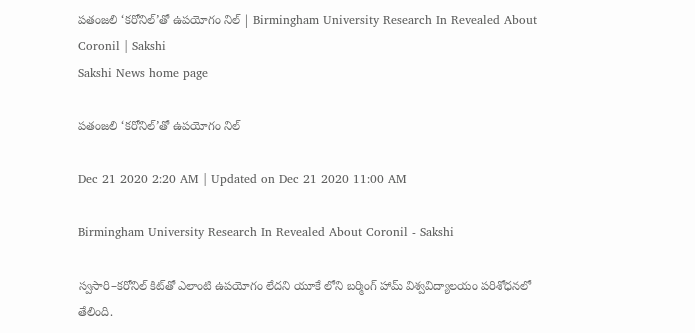పతంజలి ‘కరోనిల్‌’తో ఉపయోగం నిల్‌ | Birmingham University Research In Revealed About Coronil | Sakshi
Sakshi News home page

పతంజలి ‘కరోనిల్‌’తో ఉపయోగం నిల్‌

Dec 21 2020 2:20 AM | Updated on Dec 21 2020 11:00 AM

Birmingham University Research In Revealed About Coronil - Sakshi

స్వసారి–కరోనిల్‌ కిట్‌తో ఎలాంటి ఉపయోగం లేదని యూకే లోని బర్మింగ్‌ హామ్‌ విశ్వవిద్యాలయం పరిశోధనలో తేలింది.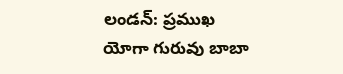లండన్‌: ప్రముఖ యోగా గురువు బాబా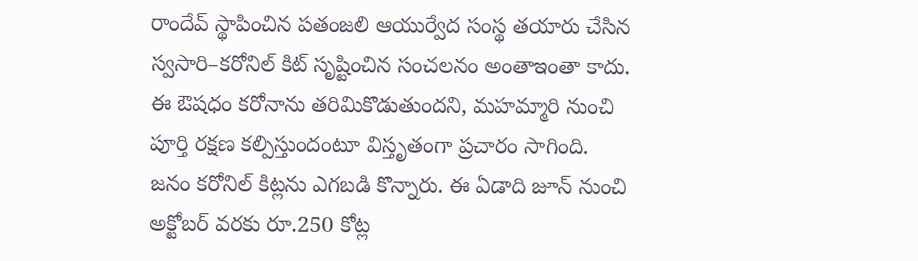రాందేవ్‌ స్థాపించిన పతంజలి ఆయుర్వేద సంస్థ తయారు చేసిన స్వసారి–కరోనిల్‌ కిట్‌ సృష్టించిన సంచలనం అంతాఇంతా కాదు. ఈ ఔషధం కరోనాను తరిమికొడుతుందని, మహమ్మారి నుంచి పూర్తి రక్షణ కల్పిస్తుందంటూ విస్తృతంగా ప్రచారం సాగింది. జనం కరోనిల్‌ కిట్లను ఎగబడి కొన్నారు. ఈ ఏడాది జూన్‌ నుంచి అక్టోబర్‌ వరకు రూ.250 కోట్ల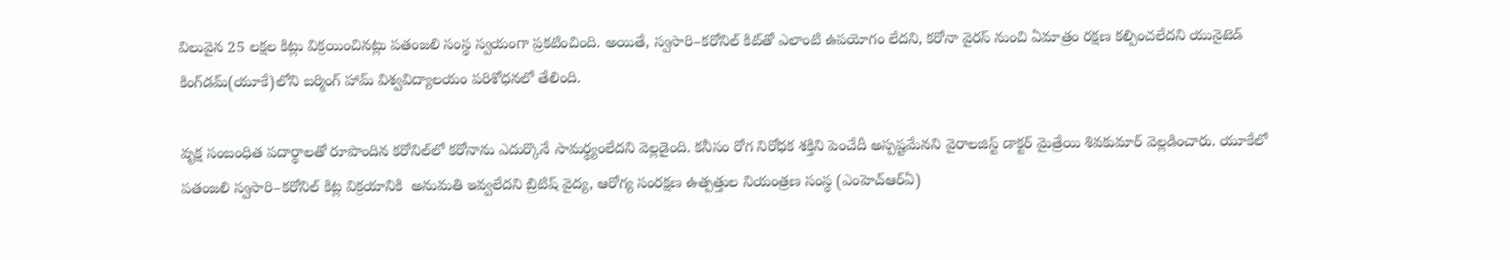విలువైన 25 లక్షల కిట్లు విక్రయించినట్లు పతంజలి సంస్థ స్వయంగా ప్రకటించింది. అయితే, స్వసారి–కరోనిల్‌ కిట్‌తో ఎలాంటి ఉపయోగం లేదని, కరోనా వైరస్‌ నుంచి ఏమాత్రం రక్షణ కల్పించలేదని యునైటెడ్‌ కింగ్‌డమ్‌(యూకే)లోని బర్మింగ్‌ హామ్‌ విశ్వవిద్యాలయం పరిశోధనలో తేలింది.

వృక్ష సంబంధిత పదార్థాలతో రూపొందిన కరోనిల్‌లో కరోనాను ఎదుర్కొనే సామర్థ్యంలేదని వెల్లడైంది. కనీసం రోగ నిరోధక శక్తిని పెంచేదీ అస్పష్టమేనని వైరాలజిస్ట్‌ డాక్టర్‌ మైత్రేయి శివకుమార్‌ వెల్లడించారు. యూకేలో పతంజలి స్వసారి–కరోనిల్‌ కిట్ల విక్రయానికి  అనుమతి ఇవ్వలేదని బ్రిటిష్‌ వైద్య, ఆరోగ్య సంరక్షణ ఉత్పత్తుల నియంత్రణ సంస్థ (ఎంహెచ్‌ఆర్‌ఏ)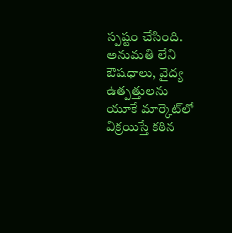స్పష్టం చేసింది. అనుమతి లేని ఔషధాలు, వైద్య ఉత్పత్తులను యూకే మార్కెట్‌లో విక్రయిస్తే కఠిన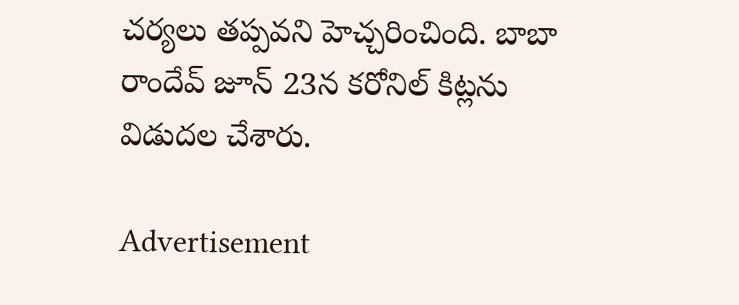చర్యలు తప్పవని హెచ్చరించింది. బాబా రాందేవ్‌ జూన్‌ 23న కరోనిల్‌ కిట్లను విడుదల చేశారు.

Advertisement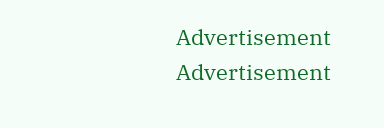Advertisement
Advertisement